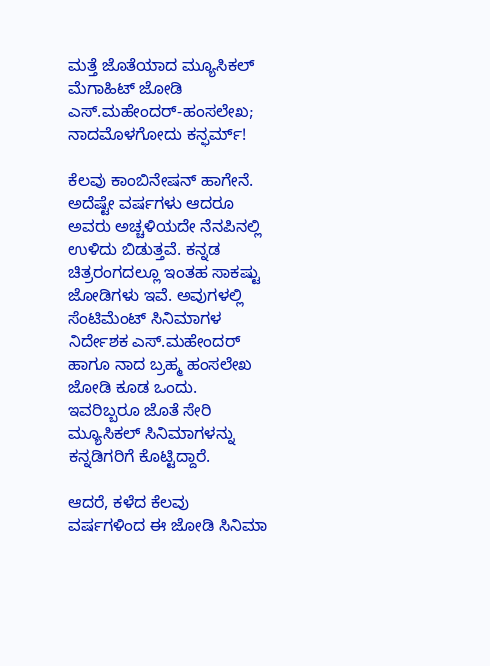ಮತ್ತೆ ಜೊತೆಯಾದ ಮ್ಯೂಸಿಕಲ್ ಮೆಗಾಹಿಟ್ ಜೋಡಿ ಎಸ್‌.ಮಹೇಂದರ್-ಹಂಸಲೇಖ; ನಾದಮೊಳಗೋದು ಕನ್ಫರ್ಮ್!

ಕೆಲವು ಕಾಂಬಿನೇಷನ್‌ ಹಾಗೇನೆ. ಅದೆಷ್ಟೇ ವರ್ಷಗಳು ಆದರೂ ಅವರು ಅಚ್ಚಳಿಯದೇ ನೆನಪಿನಲ್ಲಿ ಉಳಿದು ಬಿಡುತ್ತವೆ. ಕನ್ನಡ ಚಿತ್ರರಂಗದಲ್ಲೂ ಇಂತಹ ಸಾಕಷ್ಟು ಜೋಡಿಗಳು ಇವೆ. ಅವುಗಳಲ್ಲಿ ಸೆಂಟಿಮೆಂಟ್ ಸಿನಿಮಾಗಳ ನಿರ್ದೇಶಕ ಎಸ್‌.ಮಹೇಂದರ್ ಹಾಗೂ ನಾದ ಬ್ರಹ್ಮ ಹಂಸಲೇಖ ಜೋಡಿ ಕೂಡ ಒಂದು. ಇವರಿಬ್ಬರೂ ಜೊತೆ ಸೇರಿ ಮ್ಯೂಸಿಕಲ್ ಸಿನಿಮಾಗಳನ್ನು ಕನ್ನಡಿಗರಿಗೆ ಕೊಟ್ಟಿದ್ದಾರೆ.

ಆದರೆ, ಕಳೆದ ಕೆಲವು ವರ್ಷಗಳಿಂದ ಈ ಜೋಡಿ ಸಿನಿಮಾ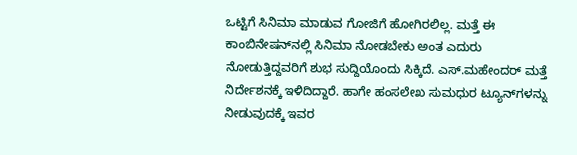ಒಟ್ಟಿಗೆ ಸಿನಿಮಾ ಮಾಡುವ ಗೋಜಿಗೆ ಹೋಗಿರಲಿಲ್ಲ. ಮತ್ತೆ ಈ ಕಾಂಬಿನೇಷನ್‌ನಲ್ಲಿ ಸಿನಿಮಾ ನೋಡಬೇಕು ಅಂತ ಎದುರು ನೋಡುತ್ತಿದ್ದವರಿಗೆ ಶುಭ ಸುದ್ದಿಯೊಂದು ಸಿಕ್ಕಿದೆ. ಎಸ್‌.ಮಹೇಂದರ್ ಮತ್ತೆ ನಿರ್ದೇಶನಕ್ಕೆ ಇಳಿದಿದ್ದಾರೆ. ಹಾಗೇ ಹಂಸಲೇಖ ಸುಮಧುರ ಟ್ಯೂನ್‌ಗಳನ್ನು ನೀಡುವುದಕ್ಕೆ ಇವರ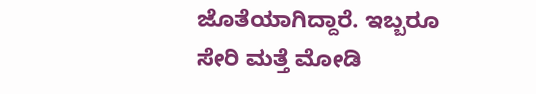ಜೊತೆಯಾಗಿದ್ದಾರೆ. ಇಬ್ಬರೂ ಸೇರಿ ಮತ್ತೆ ಮೋಡಿ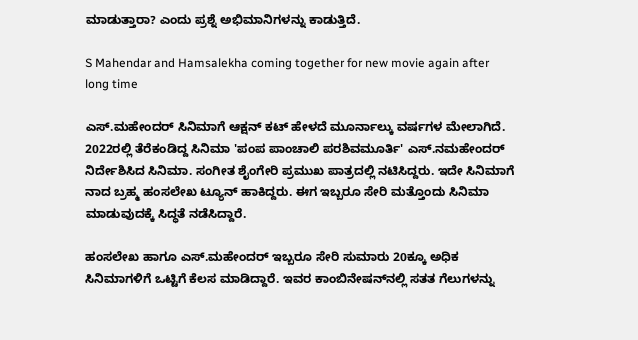ಮಾಡುತ್ತಾರಾ? ಎಂದು ಪ್ರಶ್ನೆ ಅಭಿಮಾನಿಗಳನ್ನು ಕಾಡುತ್ತಿದೆ.

S Mahendar and Hamsalekha coming together for new movie again after long time

ಎಸ್‌.ಮಹೇಂದರ್ ಸಿನಿಮಾಗೆ ಆಕ್ಷನ್ ಕಟ್ ಹೇಳದೆ ಮೂರ್ನಾಲ್ಕು ವರ್ಷಗಳ ಮೇಲಾಗಿದೆ. 2022ರಲ್ಲಿ ತೆರೆಕಂಡಿದ್ದ ಸಿನಿಮಾ 'ಪಂಪ ಪಾಂಚಾಲಿ ಪರಶಿವಮೂರ್ತಿ' ಎಸ್‌.ನಮಹೇಂದರ್ ನಿರ್ದೇಶಿಸಿದ ಸಿನಿಮಾ. ಸಂಗೀತ ಶೈಂಗೇರಿ ಪ್ರಮುಖ ಪಾತ್ರದಲ್ಲಿ ನಟಿಸಿದ್ದರು. ಇದೇ ಸಿನಿಮಾಗೆ ನಾದ ಬ್ರಹ್ಮ ಹಂಸಲೇಖ ಟ್ಯೂನ್ ಹಾಕಿದ್ದರು. ಈಗ ಇಬ್ಬರೂ ಸೇರಿ ಮತ್ತೊಂದು ಸಿನಿಮಾ ಮಾಡುವುದಕ್ಕೆ ಸಿದ್ಧತೆ ನಡೆಸಿದ್ದಾರೆ.

ಹಂಸಲೇಖ ಹಾಗೂ ಎಸ್‌.ಮಹೇಂದರ್ ಇಬ್ಬರೂ ಸೇರಿ ಸುಮಾರು 20ಕ್ಕೂ ಅಧಿಕ ಸಿನಿಮಾಗಳಿಗೆ ಒಟ್ಟಿಗೆ ಕೆಲಸ ಮಾಡಿದ್ದಾರೆ. ಇವರ ಕಾಂಬಿನೇಷನ್‌ನಲ್ಲಿ ಸತತ ಗೆಲುಗಳನ್ನು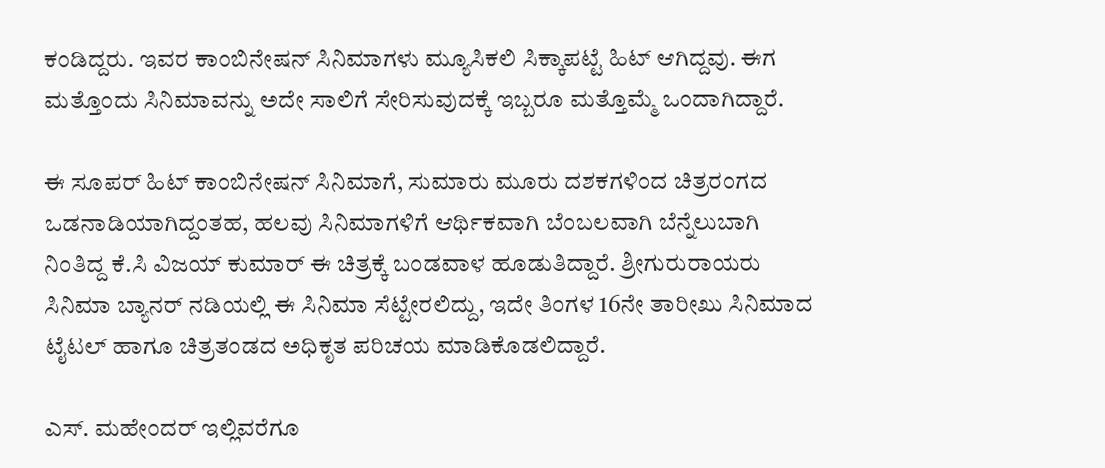ಕಂಡಿದ್ದರು. ಇವರ ಕಾಂಬಿನೇಷನ್‌ ಸಿನಿಮಾಗಳು ಮ್ಯೂಸಿಕಲಿ ಸಿಕ್ಕಾಪಟ್ಟೆ ಹಿಟ್ ಆಗಿದ್ದವು. ಈಗ ಮತ್ತೊಂದು ಸಿನಿಮಾವನ್ನು ಅದೇ ಸಾಲಿಗೆ ಸೇರಿಸುವುದಕ್ಕೆ ಇಬ್ಬರೂ ಮತ್ತೊಮ್ಮೆ ಒಂದಾಗಿದ್ದಾರೆ.

ಈ ಸೂಪರ್ ಹಿಟ್ ಕಾಂಬಿನೇಷನ್ ಸಿನಿಮಾಗೆ, ಸುಮಾರು ಮೂರು ದಶಕಗಳಿಂದ ಚಿತ್ರರಂಗದ ಒಡನಾಡಿಯಾಗಿದ್ದಂತಹ, ಹಲವು ಸಿನಿಮಾಗಳಿಗೆ ಆರ್ಥಿಕವಾಗಿ ಬೆಂಬಲವಾಗಿ ಬೆನ್ನೆಲುಬಾಗಿ ನಿಂತಿದ್ದ ಕೆ.ಸಿ ವಿಜಯ್ ಕುಮಾರ್ ಈ ಚಿತ್ರಕ್ಕೆ ಬಂಡವಾಳ ಹೂಡುತಿದ್ದಾರೆ. ಶ್ರೀಗುರುರಾಯರು ಸಿನಿಮಾ ಬ್ಯಾನರ್ ನಡಿಯಲ್ಲಿ ಈ ಸಿನಿಮಾ ಸೆಟ್ಟೇರಲಿದ್ದು, ಇದೇ ತಿಂಗಳ 16ನೇ ತಾರೀಖು ಸಿನಿಮಾದ ಟೈಟಲ್ ಹಾಗೂ ಚಿತ್ರತಂಡದ ಅಧಿಕೃತ ಪರಿಚಯ ಮಾಡಿಕೊಡಲಿದ್ದಾರೆ.

ಎಸ್‌. ಮಹೇಂದರ್ ಇಲ್ಲಿವರೆಗೂ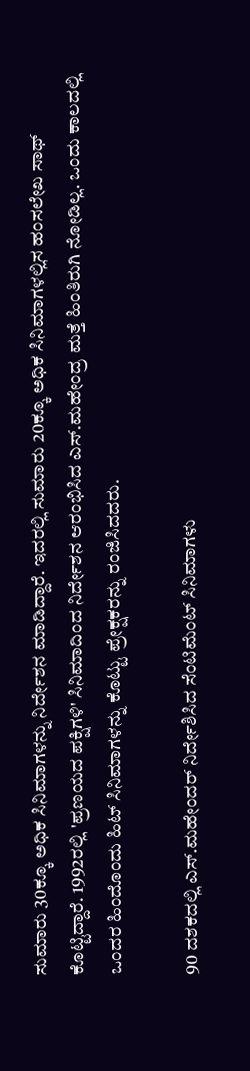ಸುಮಾರು 30ಕ್ಕೂ ಅಧಿಕ ಸಿನಿಮಾಗಳನ್ನು ನಿರ್ದೇಶನ ಮಾಡಿದ್ದಾರೆ. ಇದರಲ್ಲಿ ಸುಮಾರು 20ಕ್ಕೂ ಅಧಿಕ ಸಿನಿಮಾಗಳಲ್ಲಿಸ ಹಂಸಲೇಖ ಸಾಥ್ ಕೊಟ್ಟಿದ್ದಾರೆ. 1992ರಲ್ಲಿ 'ಪ್ರಣಯದ ಪಕ್ಷಿಗಳಿ' ಸಿನಿಮಾದಿಂದ ನಿರ್ದೇಶನ ಆರಂಭಿಸಿದ ಎಸ್‌.ಮಹೇಂದ್ರ ಮತ್ತೆ ಹಿಂತಿರುಗಿ ನೋಡಿಲ್ಲ. ಒಂದು ಕಾಲದಲ್ಲಿ ಒಂದರ ಹಿಂದೊಂದು ಹಿಟ್ ಸಿನಿಮಾಗಳನ್ನು ಕೊಟ್ಟು ಪ್ರೇಕ್ಷಕರನ್ನು ರಂಜಿಸಿದದರು.

90 ದಶಕದಲ್ಲಿ ಎಸ್‌.ಮಹೇಂದರ್ ನಿರ್ದೇಶಿಸಿದ ಸೆಂಟಿಮೆಂಟ್ ಸಿನಿಮಾಗಳು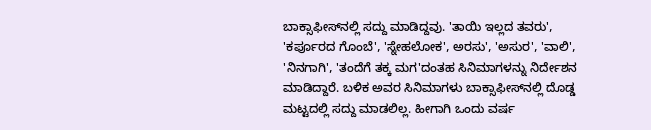ಬಾಕ್ಸಾಫೀಸ್‌ನಲ್ಲಿ ಸದ್ದು ಮಾಡಿದ್ದವು. 'ತಾಯಿ ಇಲ್ಲದ ತವರು', 'ಕರ್ಪೂರದ ಗೊಂಬೆ', 'ಸ್ನೇಹಲೋಕ', ಅರಸು', 'ಅಸುರ', 'ವಾಲಿ', 'ನಿನಗಾಗಿ', 'ತಂದೆಗೆ ತಕ್ಕ ಮಗ'ದಂತಹ ಸಿನಿಮಾಗಳನ್ನು ನಿರ್ದೇಶನ ಮಾಡಿದ್ದಾರೆ. ಬಳಿಕ ಅವರ ಸಿನಿಮಾಗಳು ಬಾಕ್ಸಾಫೀಸ್‌ನಲ್ಲಿ ದೊಡ್ಡ ಮಟ್ಟದಲ್ಲಿ ಸದ್ದು ಮಾಡಲಿಲ್ಲ. ಹೀಗಾಗಿ ಒಂದು ವರ್ಷ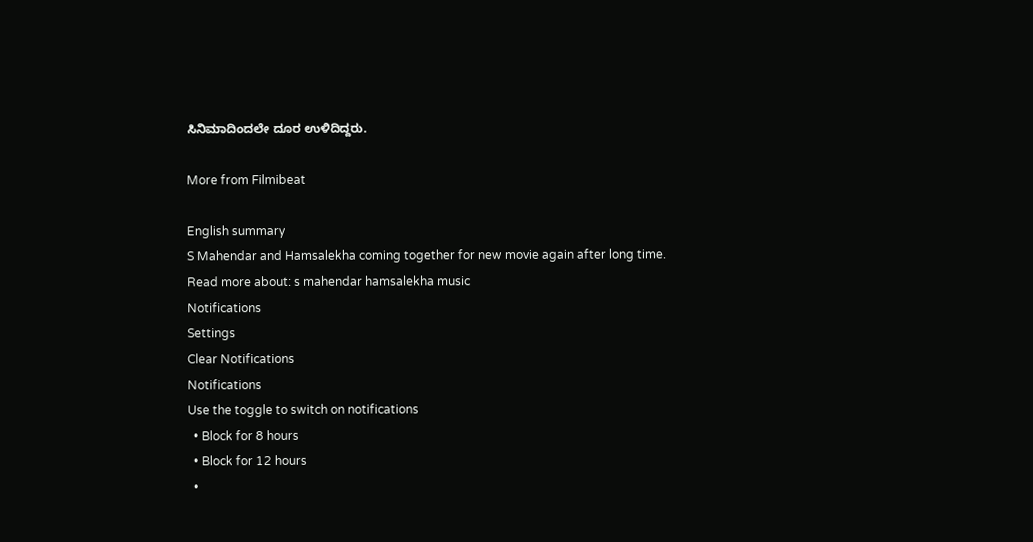ಸಿನಿಮಾದಿಂದಲೇ ದೂರ ಉಳಿದಿದ್ದರು.

More from Filmibeat

English summary
S Mahendar and Hamsalekha coming together for new movie again after long time.
Read more about: s mahendar hamsalekha music
Notifications
Settings
Clear Notifications
Notifications
Use the toggle to switch on notifications
  • Block for 8 hours
  • Block for 12 hours
  •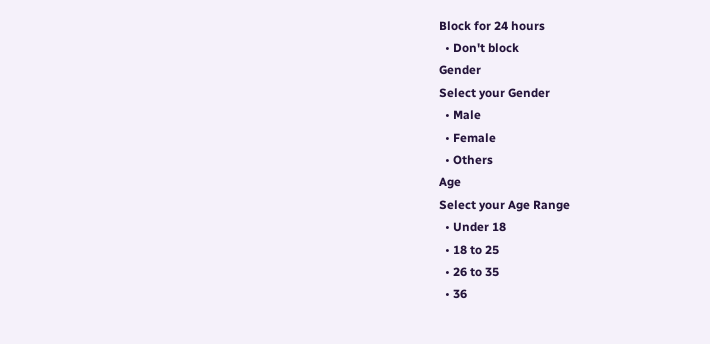Block for 24 hours
  • Don't block
Gender
Select your Gender
  • Male
  • Female
  • Others
Age
Select your Age Range
  • Under 18
  • 18 to 25
  • 26 to 35
  • 36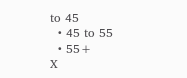to 45
  • 45 to 55
  • 55+
X